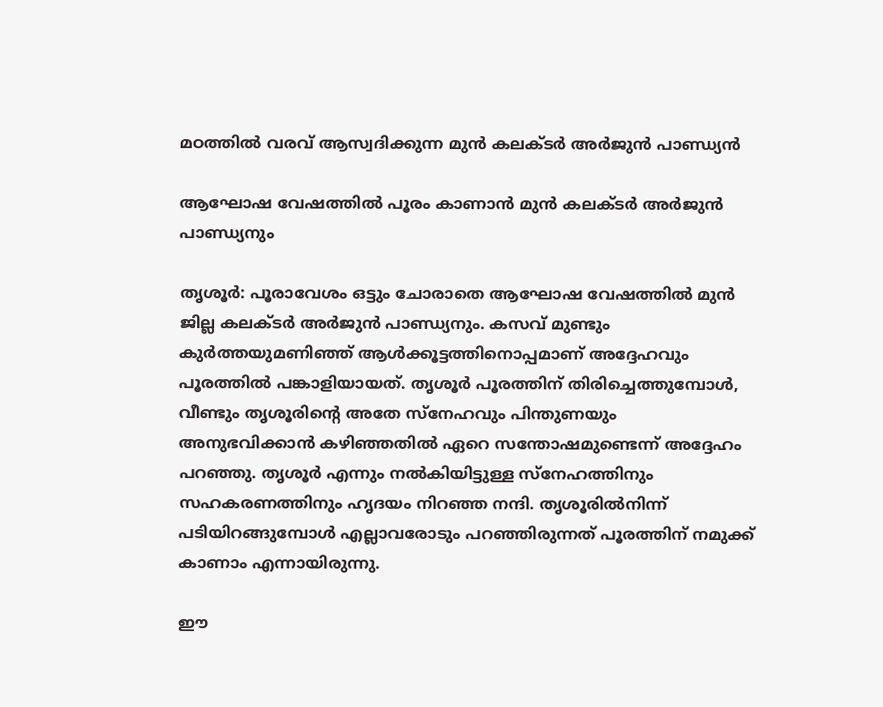മഠത്തിൽ വരവ് ആസ്വദിക്കുന്ന മുൻ കലക്ടർ അർജുൻ പാണ്ഡ്യൻ

ആഘോഷ വേഷത്തിൽ പൂരം കാണാൻ മുൻ കലക്ടർ അർജുൻ പാണ്ഡ്യനും

തൃശൂർ: പൂരാവേശം ഒട്ടും ചോരാതെ ആഘോഷ വേഷത്തിൽ മുൻ ജില്ല കലക്ടർ അർജുൻ പാണ്ഡ്യനും. കസവ് മുണ്ടും കുർത്തയുമണിഞ്ഞ് ആൾക്കൂട്ടത്തിനൊപ്പമാണ് അദ്ദേഹവും പൂരത്തിൽ പങ്കാളിയായത്. തൃശൂർ പൂരത്തിന് തിരിച്ചെത്തുമ്പോൾ, വീണ്ടും തൃശൂരിന്റെ അതേ സ്നേഹവും പിന്തുണയും അനുഭവിക്കാൻ കഴിഞ്ഞതിൽ ഏറെ സന്തോഷമുണ്ടെന്ന് അദ്ദേഹം പറഞ്ഞു. തൃശൂർ എന്നും നൽകിയിട്ടുള്ള സ്നേഹത്തിനും സഹകരണത്തിനും ഹൃദയം നിറഞ്ഞ നന്ദി. തൃശൂരിൽനിന്ന് പടിയിറങ്ങുമ്പോൾ എല്ലാവരോടും പറഞ്ഞിരുന്നത് പൂരത്തിന് നമുക്ക് കാണാം എന്നായിരുന്നു.

ഈ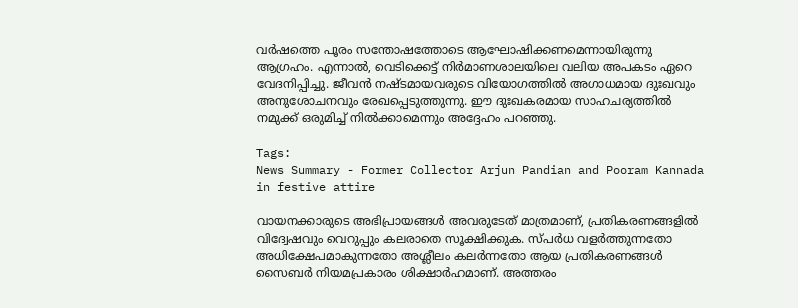വർഷത്തെ പൂരം സന്തോഷത്തോടെ ആഘോഷിക്കണമെന്നായിരുന്നു ആഗ്രഹം. എന്നാൽ, വെടിക്കെട്ട് നിർമാണശാലയിലെ വലിയ അപകടം ഏറെ വേദനിപ്പിച്ചു. ജീവൻ നഷ്ടമായവരുടെ വിയോഗത്തിൽ അഗാധമായ ദുഃഖവും അനുശോചനവും രേഖപ്പെടുത്തുന്നു. ഈ ദുഃഖകരമായ സാഹചര്യത്തിൽ നമുക്ക് ഒരുമിച്ച് നിൽക്കാമെന്നും അദ്ദേഹം പറഞ്ഞു.

Tags:
News Summary - Former Collector Arjun Pandian and Pooram Kannada in festive attire

വായനക്കാരുടെ അഭിപ്രായങ്ങള്‍ അവരുടേത് മാത്രമാണ്, പ്രതികരണങ്ങളിൽ വിദ്വേഷവും വെറുപ്പും കലരാതെ സൂക്ഷിക്കുക. സ്പർധ വളർത്തുന്നതോ അധിക്ഷേപമാകുന്നതോ അശ്ലീലം കലർന്നതോ ആയ പ്രതികരണങ്ങൾ സൈബർ നിയമപ്രകാരം ശിക്ഷാർഹമാണ്. അത്തരം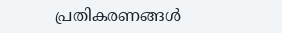പ്രതികരണങ്ങൾ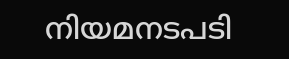നിയമനടപടി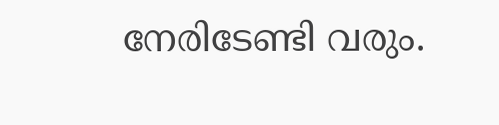നേരിടേണ്ടി വരും.